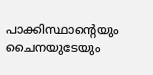പാക്കിസ്ഥാന്റെയും ചൈനയുടേയും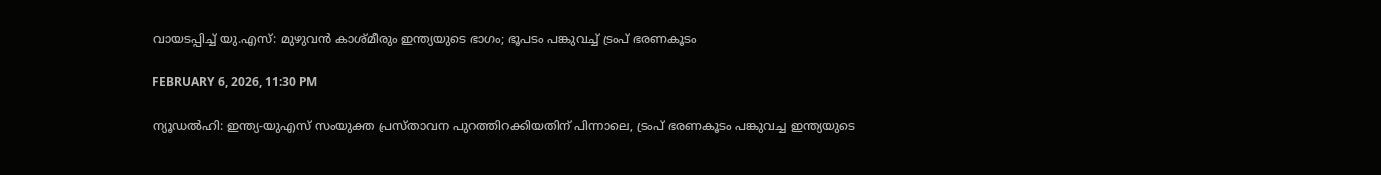വായടപ്പിച്ച് യു.എസ്: മുഴുവന്‍ കാശ്മീരും ഇന്ത്യയുടെ ഭാഗം; ഭൂപടം പങ്കുവച്ച് ട്രംപ് ഭരണകൂടം

FEBRUARY 6, 2026, 11:30 PM

ന്യൂഡല്‍ഹി: ഇന്ത്യ-യുഎസ് സംയുക്ത പ്രസ്താവന പുറത്തിറക്കിയതിന് പിന്നാലെ, ട്രംപ് ഭരണകൂടം പങ്കുവച്ച ഇന്ത്യയുടെ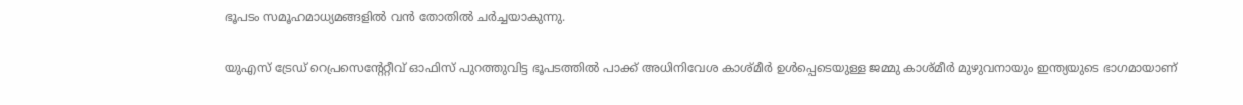ഭൂപടം സമൂഹമാധ്യമങ്ങളില്‍ വന്‍ തോതില്‍ ചര്‍ച്ചയാകുന്നു.

യുഎസ് ട്രേഡ് റെപ്രസെന്റേറ്റീവ് ഓഫിസ് പുറത്തുവിട്ട ഭൂപടത്തില്‍ പാക്ക് അധിനിവേശ കാശ്മീര്‍ ഉള്‍പ്പെടെയുള്ള ജമ്മു കാശ്മീര്‍ മുഴുവനായും ഇന്ത്യയുടെ ഭാഗമായാണ്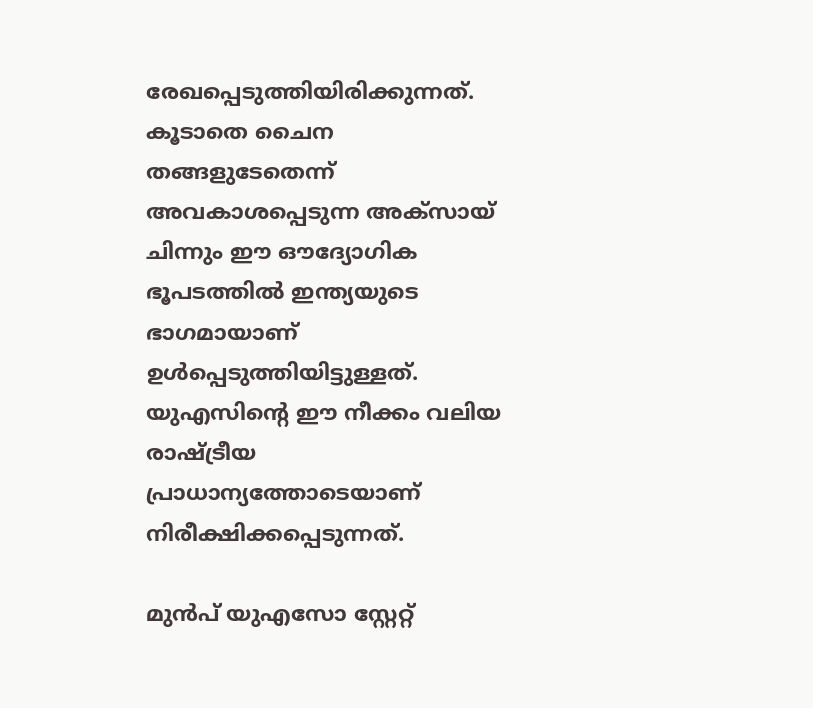രേഖപ്പെടുത്തിയിരിക്കുന്നത്. കൂടാതെ ചൈന തങ്ങളുടേതെന്ന് അവകാശപ്പെടുന്ന അക്‌സായ് ചിന്നും ഈ ഔദ്യോഗിക ഭൂപടത്തില്‍ ഇന്ത്യയുടെ ഭാഗമായാണ് ഉള്‍പ്പെടുത്തിയിട്ടുള്ളത്. യുഎസിന്റെ ഈ നീക്കം വലിയ രാഷ്ട്രീയ പ്രാധാന്യത്തോടെയാണ് നിരീക്ഷിക്കപ്പെടുന്നത്.

മുന്‍പ് യുഎസോ സ്റ്റേറ്റ്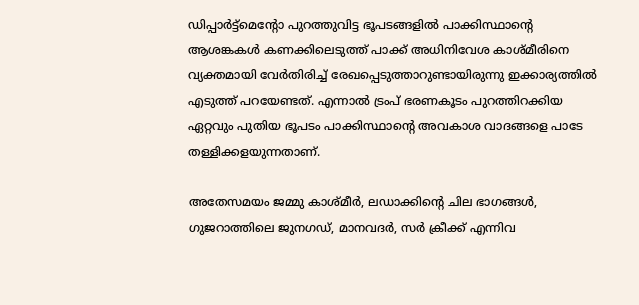ഡിപ്പാര്‍ട്ട്‌മെന്റോ പുറത്തുവിട്ട ഭൂപടങ്ങളില്‍ പാക്കിസ്ഥാന്റെ ആശങ്കകള്‍ കണക്കിലെടുത്ത് പാക്ക് അധിനിവേശ കാശ്മീരിനെ വ്യക്തമായി വേര്‍തിരിച്ച് രേഖപ്പെടുത്താറുണ്ടായിരുന്നു ഇക്കാര്യത്തില്‍ എടുത്ത് പറയേണ്ടത്. എന്നാല്‍ ട്രംപ് ഭരണകൂടം പുറത്തിറക്കിയ ഏറ്റവും പുതിയ ഭൂപടം പാക്കിസ്ഥാന്റെ അവകാശ വാദങ്ങളെ പാടേ തള്ളിക്കളയുന്നതാണ്.

അതേസമയം ജമ്മു കാശ്മീര്‍, ലഡാക്കിന്റെ ചില ഭാഗങ്ങള്‍, ഗുജറാത്തിലെ ജുനഗഡ്, മാനവദര്‍, സര്‍ ക്രീക്ക് എന്നിവ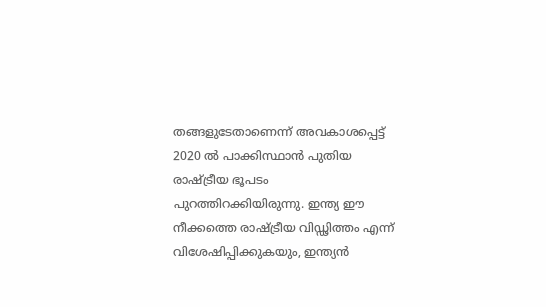തങ്ങളുടേതാണെന്ന് അവകാശപ്പെട്ട് 2020 ല്‍ പാക്കിസ്ഥാന്‍ പുതിയ രാഷ്ട്രീയ ഭൂപടം പുറത്തിറക്കിയിരുന്നു. ഇന്ത്യ ഈ നീക്കത്തെ രാഷ്ട്രീയ വിഡ്ഢിത്തം എന്ന് വിശേഷിപ്പിക്കുകയും, ഇന്ത്യന്‍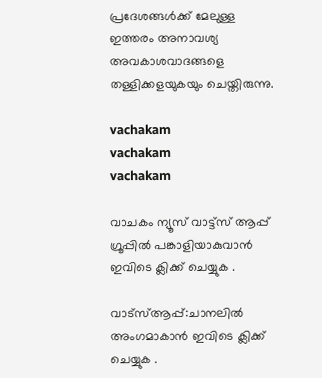പ്രദേശങ്ങള്‍ക്ക് മേലുള്ള ഇത്തരം അനാവശ്യ അവകാശവാദങ്ങളെ തള്ളിക്കളയുകയും ചെയ്തിരുന്നു.

vachakam
vachakam
vachakam

വാചകം ന്യൂസ് വാട്ട്സ് ആപ്പ് ഗ്രൂപ്പിൽ പങ്കാളിയാകുവാൻ ഇവിടെ ക്ലിക്ക് ചെയ്യുക .

വാട്സ്ആപ്പ്:ചാനലിൽ അംഗമാകാൻ ഇവിടെ ക്ലിക്ക് ചെയ്യുക .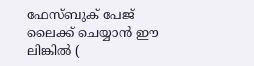ഫേസ്ബുക് പേജ് ലൈക്ക് ചെയ്യാൻ ഈ ലിങ്കിൽ (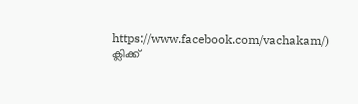https://www.facebook.com/vachakam/) ക്ലിക്ക്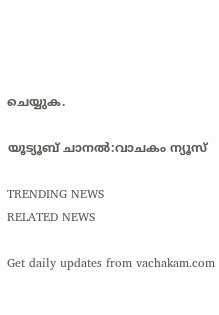ചെയ്യുക.

യൂട്യൂബ് ചാനൽ:വാചകം ന്യൂസ്

TRENDING NEWS
RELATED NEWS

Get daily updates from vachakam.com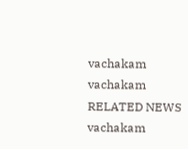vachakam
vachakam
RELATED NEWS
vachakam